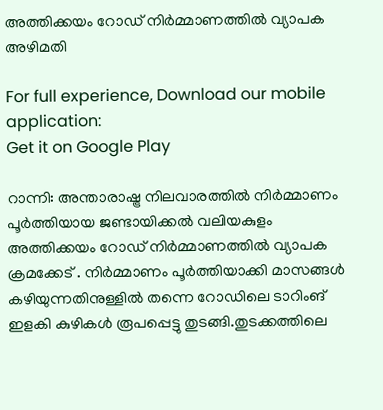അത്തിക്കയം റോഡ് നിർമ്മാണത്തിൽ വ്യാപക അഴിമതി

For full experience, Download our mobile application:
Get it on Google Play

റാന്നി: അന്താരാഷ്ട്ര നിലവാരത്തിൽ നിർമ്മാണം പൂർത്തിയായ ജണ്ടായിക്കൽ വലിയകുളം അത്തിക്കയം റോഡ് നിർമ്മാണത്തിൽ വ്യാപക ക്രമക്കേട് . നിർമ്മാണം പൂർത്തിയാക്കി മാസങ്ങൾ കഴിയുന്നതിനുള്ളിൽ തന്നെ റോഡിലെ ടാറിംങ് ഇളകി കുഴികൾ രൂപപ്പെട്ടു തുടങ്ങി.തുടക്കത്തിലെ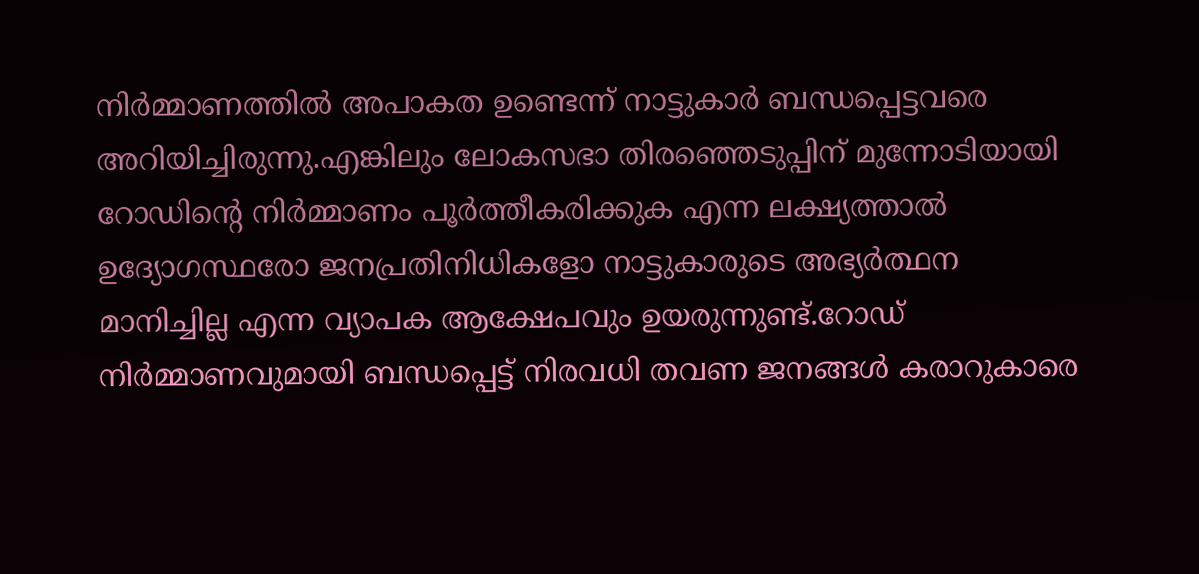നിർമ്മാണത്തിൽ അപാകത ഉണ്ടെന്ന് നാട്ടുകാർ ബന്ധപ്പെട്ടവരെ അറിയിച്ചിരുന്നു.എങ്കിലും ലോകസഭാ തിരഞ്ഞെടുപ്പിന് മുന്നോടിയായി റോഡിൻ്റെ നിർമ്മാണം പൂർത്തീകരിക്കുക എന്ന ലക്ഷ്യത്താൽ ഉദ്യോഗസ്ഥരോ ജനപ്രതിനിധികളോ നാട്ടുകാരുടെ അഭ്യർത്ഥന മാനിച്ചില്ല എന്ന വ്യാപക ആക്ഷേപവും ഉയരുന്നുണ്ട്.റോഡ് നിർമ്മാണവുമായി ബന്ധപ്പെട്ട് നിരവധി തവണ ജനങ്ങൾ കരാറുകാരെ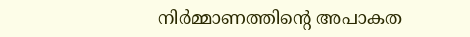നിർമ്മാണത്തിന്റെ അപാകത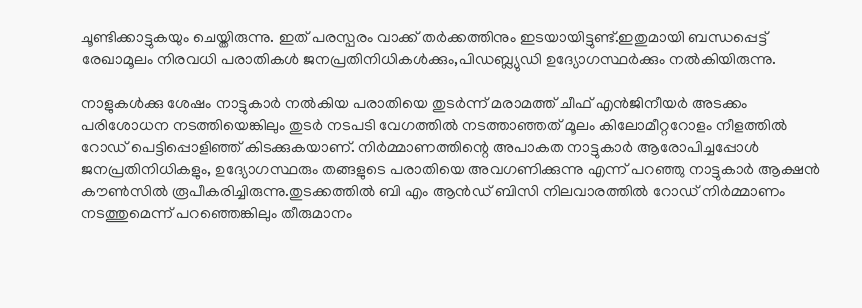ചൂണ്ടിക്കാട്ടുകയും ചെയ്തിരുന്നു. ഇത് പരസ്പരം വാക്ക് തർക്കത്തിനും ഇടയായിട്ടുണ്ട്.ഇതുമായി ബന്ധപ്പെട്ട് രേഖാമൂലം നിരവധി പരാതികൾ ജനപ്രതിനിധികൾക്കും,പിഡബ്ല്യുഡി ഉദ്യോഗസ്ഥർക്കും നൽകിയിരുന്നു.

നാളുകൾക്കു ശേഷം നാട്ടുകാർ നൽകിയ പരാതിയെ തുടർന്ന് മരാമത്ത് ചീഫ് എൻജിനീയർ അടക്കം പരിശോധന നടത്തിയെങ്കിലും തുടർ നടപടി വേഗത്തിൽ നടത്താഞ്ഞത് മൂലം കിലോമീറ്ററോളം നീളത്തിൽ റോഡ് പെട്ടിപ്പൊളിഞ്ഞ് കിടക്കുകയാണ്. നിർമ്മാണത്തിന്റെ അപാകത നാട്ടുകാർ ആരോപിച്ചപ്പോൾ ജനപ്രതിനിധികളും, ഉദ്യോഗസ്ഥരും തങ്ങളുടെ പരാതിയെ അവഗണിക്കുന്നു എന്ന് പറഞ്ഞു നാട്ടുകാർ ആക്ഷൻ കൗൺസിൽ രൂപീകരിച്ചിരുന്നു.തുടക്കത്തിൽ ബി എം ആൻഡ് ബിസി നിലവാരത്തിൽ റോഡ് നിർമ്മാണം നടത്തുമെന്ന് പറഞ്ഞെങ്കിലും തീരുമാനം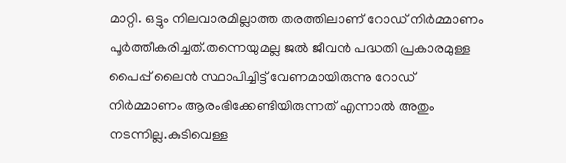മാറ്റി. ഒട്ടും നിലവാരമില്ലാത്ത തരത്തിലാണ് റോഡ് നിർമ്മാണം പൂർത്തീകരിച്ചത്.തന്നെയുമല്ല ജൽ ജീവൻ പദ്ധതി പ്രകാരമുള്ള പൈപ്പ് ലൈൻ സ്ഥാപിച്ചിട്ട് വേണമായിരുന്നു റോഡ് നിർമ്മാണം ആരംഭിക്കേണ്ടിയിരുന്നത് എന്നാൽ അതും നടന്നില്ല.കുടിവെള്ള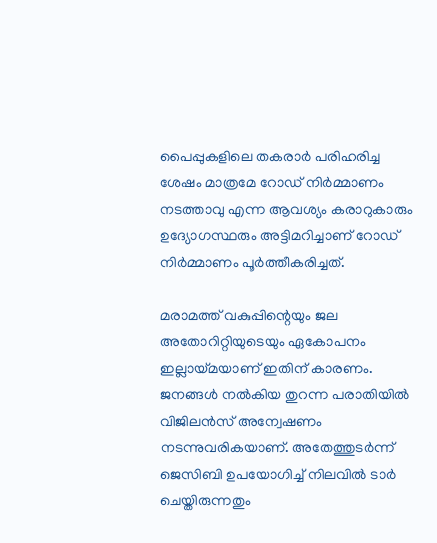പൈപ്പുകളിലെ തകരാർ പരിഹരിച്ച ശേഷം മാത്രമേ റോഡ് നിർമ്മാണം നടത്താവു എന്ന ആവശ്യം കരാറുകാരും ഉദ്യോഗസ്ഥരും അട്ടിമറിച്ചാണ് റോഡ് നിർമ്മാണം പൂർത്തീകരിച്ചത്.

മരാമത്ത് വകുപ്പിന്റെയും ജല അതോറിറ്റിയുടെയും ഏകോപനം ഇല്ലായ്മയാണ് ഇതിന് കാരണം. ജനങ്ങൾ നൽകിയ തുറന്ന പരാതിയിൽ വിജിലൻസ് അന്വേഷണം നടന്നുവരികയാണ്. അതേത്തുടർന്ന് ജെസിബി ഉപയോഗിച്ച് നിലവിൽ ടാർ ചെയ്തിരുന്നതും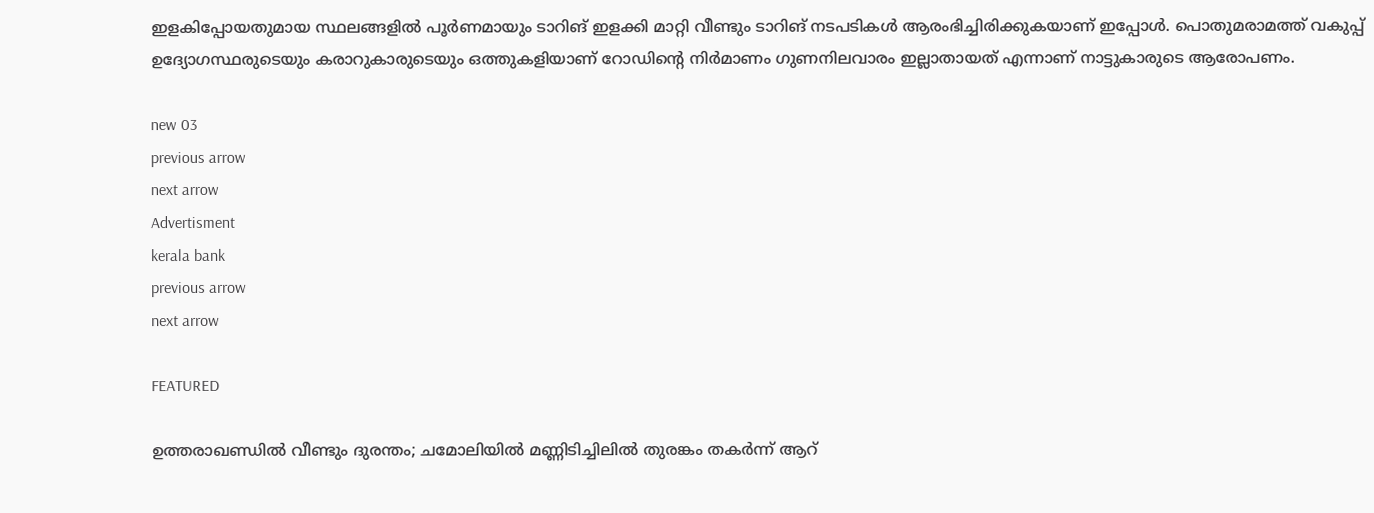ഇളകിപ്പോയതുമായ സ്ഥലങ്ങളിൽ പൂർണമായും ടാറിങ് ഇളക്കി മാറ്റി വീണ്ടും ടാറിങ് നടപടികൾ ആരംഭിച്ചിരിക്കുകയാണ് ഇപ്പോള്‍. പൊതുമരാമത്ത് വകുപ്പ് ഉദ്യോഗസ്ഥരുടെയും കരാറുകാരുടെയും ഒത്തുകളിയാണ് റോഡിൻ്റെ നിർമാണം ഗുണനിലവാരം ഇല്ലാതായത് എന്നാണ് നാട്ടുകാരുടെ ആരോപണം.

new 03
previous arrow
next arrow
Advertisment
kerala bank
previous arrow
next arrow

FEATURED

ഉത്തരാഖണ്ഡിൽ വീണ്ടും ദുരന്തം; ചമോലിയിൽ മണ്ണിടിച്ചിലിൽ തുരങ്കം തകർന്ന് ആറ്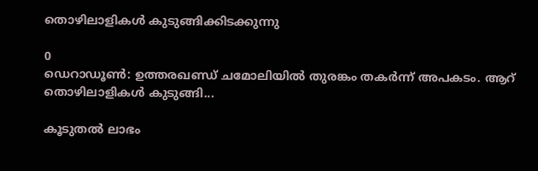തൊഴിലാളികൾ കുടുങ്ങിക്കിടക്കുന്നു

0
ഡെറാഡൂൺ: ഉത്തരഖണ്ഡ് ചമോലിയില്‍ തുരങ്കം തകര്‍ന്ന് അപകടം. ആറ് തൊഴിലാളികള്‍ കുടുങ്ങി...

കൂടുതൽ ലാഭം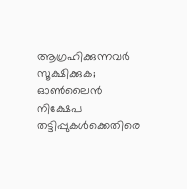ആഗ്രഹിക്കുന്നവർ സൂക്ഷിക്കുക; ഓൺലൈൻ നിക്ഷേപ തട്ടിപ്പുകൾക്കെതിരെ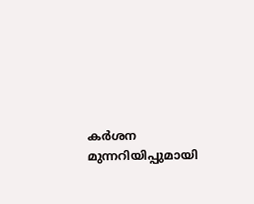കർശന മുന്നറിയിപ്പുമായി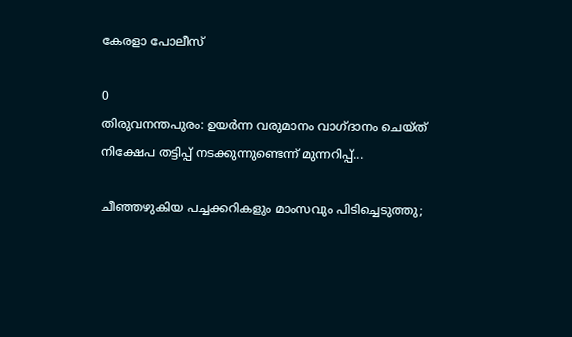കേരളാ പോലീസ്

0
തിരുവനന്തപുരം: ഉയർന്ന വരുമാനം വാഗ്ദാനം ചെയ്ത് നിക്ഷേപ തട്ടിപ്പ് നടക്കുന്നുണ്ടെന്ന് മുന്നറിപ്പ്...

ചീഞ്ഞഴുകിയ പച്ചക്കറികളും മാംസവും പിടിച്ചെടുത്തു;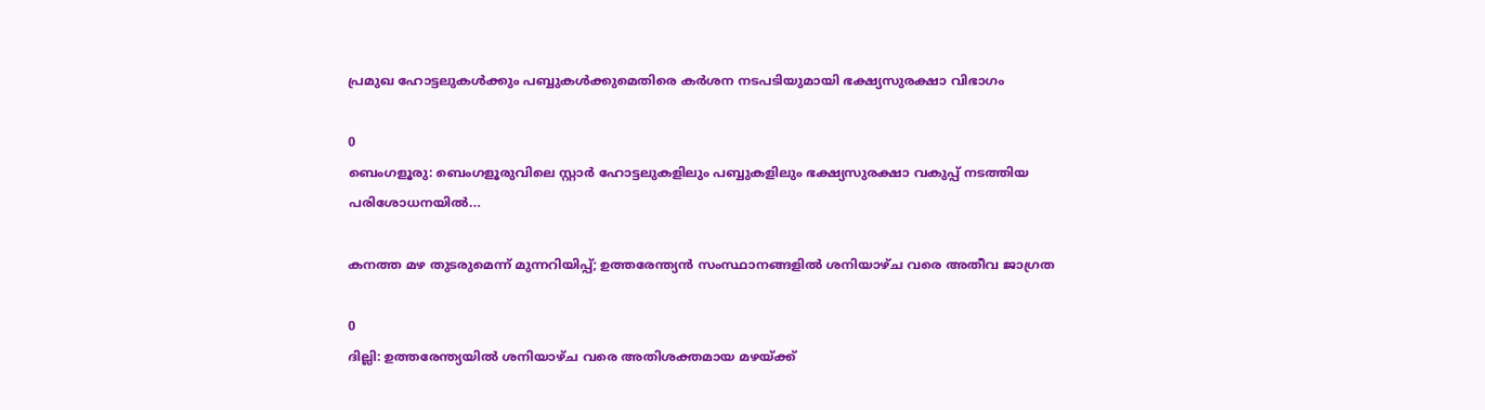പ്രമുഖ ഹോട്ടലുകൾക്കും പബ്ബുകൾക്കുമെതിരെ കർശന നടപടിയുമായി ഭക്ഷ്യസുരക്ഷാ വിഭാഗം

0
ബെംഗളൂരു: ബെംഗളൂരുവിലെ സ്റ്റാർ ഹോട്ടലുകളിലും പബ്ബുകളിലും ഭക്ഷ്യസുരക്ഷാ വകുപ്പ് നടത്തിയ പരിശോധനയിൽ...

കനത്ത മഴ തുടരുമെന്ന് മുന്നറിയിപ്പ്; ഉത്തരേന്ത്യൻ സംസ്ഥാനങ്ങളിൽ ശനിയാഴ്ച വരെ അതീവ ജാഗ്രത

0
ദില്ലി: ഉത്തരേന്ത്യയിൽ ശനിയാഴ്ച വരെ അതിശക്തമായ മഴയ്ക്ക്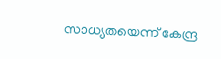സാധ്യതയെന്ന് കേന്ദ്ര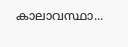കാലാവസ്ഥാ...